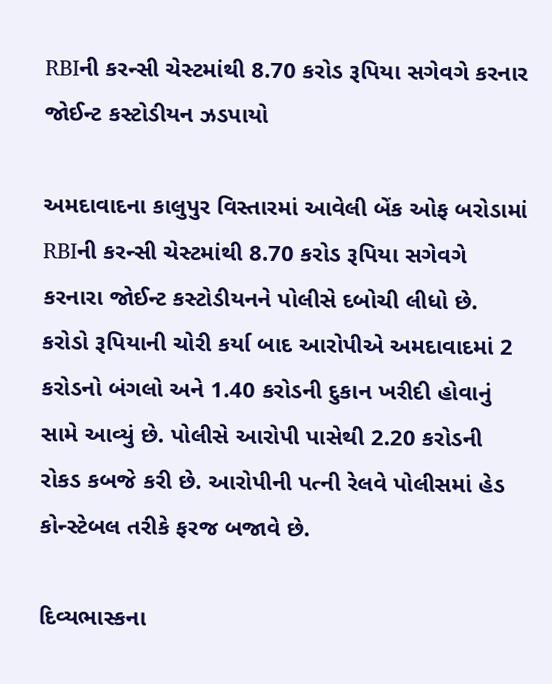RBIની કરન્સી ચેસ્ટમાંથી 8.70 કરોડ રૂપિયા સગેવગે કરનાર જોઈન્ટ કસ્ટોડીયન ઝડપાયો

અમદાવાદના કાલુપુર વિસ્તારમાં આવેલી બેંક ઓફ બરોડામાં RBIની કરન્સી ચેસ્ટમાંથી 8.70 કરોડ રૂપિયા સગેવગે કરનારા જોઈન્ટ કસ્ટોડીયનને પોલીસે દબોચી લીધો છે. કરોડો રૂપિયાની ચોરી કર્યા બાદ આરોપીએ અમદાવાદમાં 2 કરોડનો બંગલો અને 1.40 કરોડની દુકાન ખરીદી હોવાનું સામે આવ્યું છે. પોલીસે આરોપી પાસેથી 2.20 કરોડની રોકડ કબજે કરી છે. આરોપીની પત્ની રેલવે પોલીસમાં હેડ કોન્સ્ટેબલ તરીકે ફરજ બજાવે છે.

દિવ્યભાસ્કના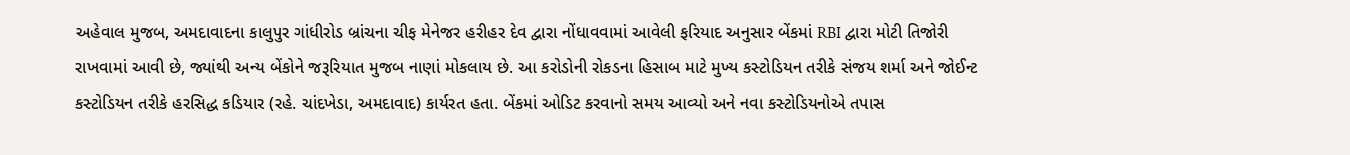અહેવાલ મુજબ, અમદાવાદના કાલુપુર ગાંધીરોડ બ્રાંચના ચીફ મેનેજર હરીહર દેવ દ્વારા નોંધાવવામાં આવેલી ફરિયાદ અનુસાર બેંકમાં RBI દ્વારા મોટી તિજોરી રાખવામાં આવી છે, જ્યાંથી અન્ય બેંકોને જરૂરિયાત મુજબ નાણાં મોકલાય છે. આ કરોડોની રોકડના હિસાબ માટે મુખ્ય કસ્ટોડિયન તરીકે સંજય શર્મા અને જોઈન્ટ કસ્ટોડિયન તરીકે હરસિદ્ધ કડિયાર (રહે. ચાંદખેડા, અમદાવાદ) કાર્યરત હતા. બેંકમાં ઓડિટ કરવાનો સમય આવ્યો અને નવા કસ્ટોડિયનોએ તપાસ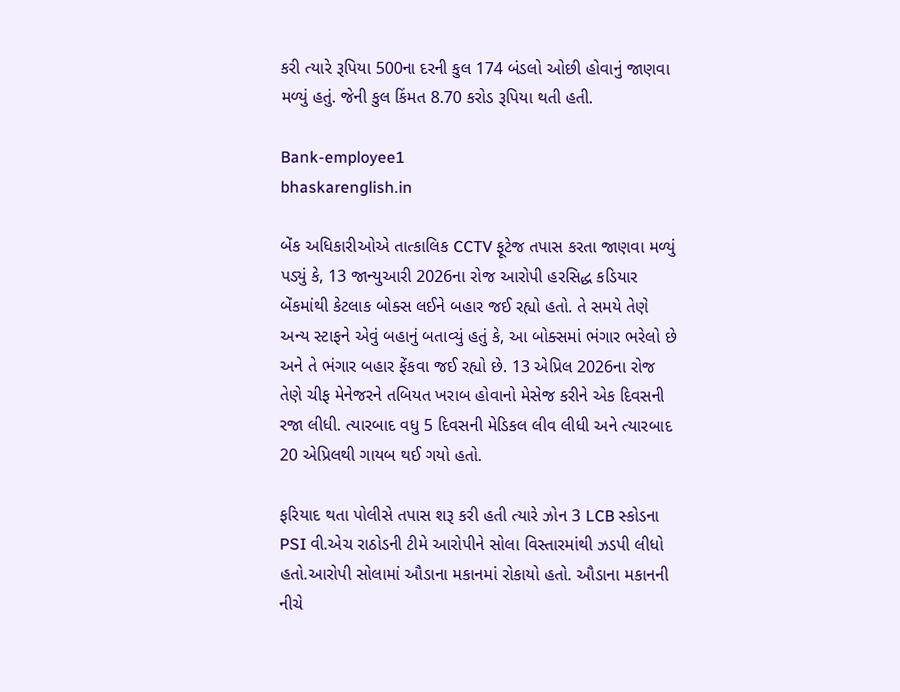કરી ત્યારે રૂપિયા 500ના દરની કુલ 174 બંડલો ઓછી હોવાનું જાણવા મળ્યું હતું. જેની કુલ કિંમત 8.70 કરોડ રૂપિયા થતી હતી.

Bank-employee1
bhaskarenglish.in

બેંક અધિકારીઓએ તાત્કાલિક CCTV ફૂટેજ તપાસ કરતા જાણવા મળ્યું પડ્યું કે, 13 જાન્યુઆરી 2026ના રોજ આરોપી હરસિદ્ધ કડિયાર બેંકમાંથી કેટલાક બોક્સ લઈને બહાર જઈ રહ્યો હતો. તે સમયે તેણે અન્ય સ્ટાફને એવું બહાનું બતાવ્યું હતું કે, આ બોક્સમાં ભંગાર ભરેલો છે અને તે ભંગાર બહાર ફેંકવા જઈ રહ્યો છે. 13 એપ્રિલ 2026ના રોજ તેણે ચીફ મેનેજરને તબિયત ખરાબ હોવાનો મેસેજ કરીને એક દિવસની રજા લીધી. ત્યારબાદ વધુ 5 દિવસની મેડિકલ લીવ લીધી અને ત્યારબાદ 20 એપ્રિલથી ગાયબ થઈ ગયો હતો.

ફરિયાદ થતા પોલીસે તપાસ શરૂ કરી હતી ત્યારે ઝોન 3 LCB સ્કોડના PSI વી.એચ રાઠોડની ટીમે આરોપીને સોલા વિસ્તારમાંથી ઝડપી લીધો હતો.આરોપી સોલામાં ઔડાના મકાનમાં રોકાયો હતો. ઔડાના મકાનની નીચે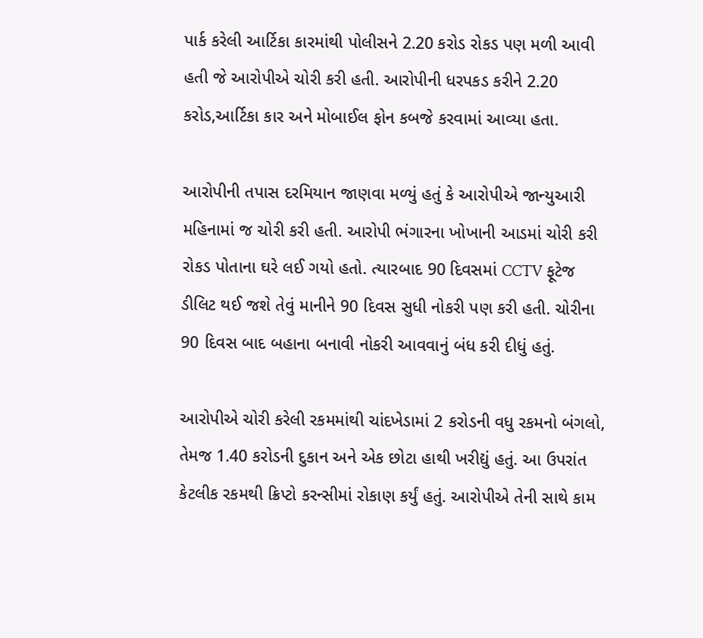પાર્ક કરેલી આર્ટિકા કારમાંથી પોલીસને 2.20 કરોડ રોકડ પણ મળી આવી હતી જે આરોપીએ ચોરી કરી હતી. આરોપીની ધરપકડ કરીને 2.20 કરોડ,આર્ટિકા કાર અને મોબાઈલ ફોન કબજે કરવામાં આવ્યા હતા.

આરોપીની તપાસ દરમિયાન જાણવા મળ્યું હતું કે આરોપીએ જાન્યુઆરી મહિનામાં જ ચોરી કરી હતી. આરોપી ભંગારના ખોખાની આડમાં ચોરી કરી રોકડ પોતાના ઘરે લઈ ગયો હતો. ત્યારબાદ 90 દિવસમાં CCTV ફૂટેજ ડીલિટ થઈ જશે તેવું માનીને 90 દિવસ સુધી નોકરી પણ કરી હતી. ચોરીના 90 દિવસ બાદ બહાના બનાવી નોકરી આવવાનું બંધ કરી દીધું હતું.

આરોપીએ ચોરી કરેલી રકમમાંથી ચાંદખેડામાં 2 કરોડની વધુ રકમનો બંગલો, તેમજ 1.40 કરોડની દુકાન અને એક છોટા હાથી ખરીદ્યું હતું. આ ઉપરાંત કેટલીક રકમથી ક્રિપ્ટો કરન્સીમાં રોકાણ કર્યું હતું. આરોપીએ તેની સાથે કામ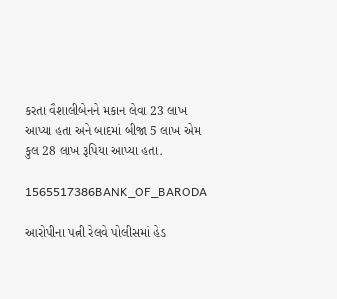કરતા વૈશાલીબેનને મકાન લેવા 23 લાખ આપ્યા હતા અને બાદમાં બીજા 5 લાખ એમ કુલ 28 લાખ રૂપિયા આપ્યા હતા.

1565517386BANK_OF_BARODA

આરોપીના પત્ની રેલવે પોલીસમાં હેડ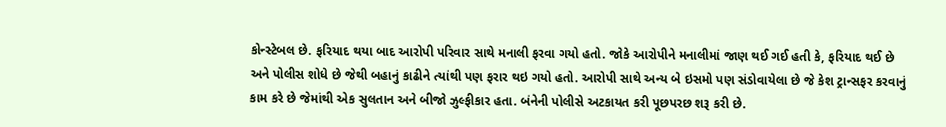કોન્સ્ટેબલ છે. ફરિયાદ થયા બાદ આરોપી પરિવાર સાથે મનાલી ફરવા ગયો હતો. જોકે આરોપીને મનાલીમાં જાણ થઈ ગઈ હતી કે, ફરિયાદ થઈ છે અને પોલીસ શોધે છે જેથી બહાનું કાઢીને ત્યાંથી પણ ફરાર થઇ ગયો હતો. આરોપી સાથે અન્ય બે ઇસમો પણ સંડોવાયેલા છે જે કેશ ટ્રાન્સફર કરવાનું કામ કરે છે જેમાંથી એક સુલતાન અને બીજો ઝુલ્ફીકાર હતા. બંનેની પોલીસે અટકાયત કરી પૂછપરછ શરૂ કરી છે.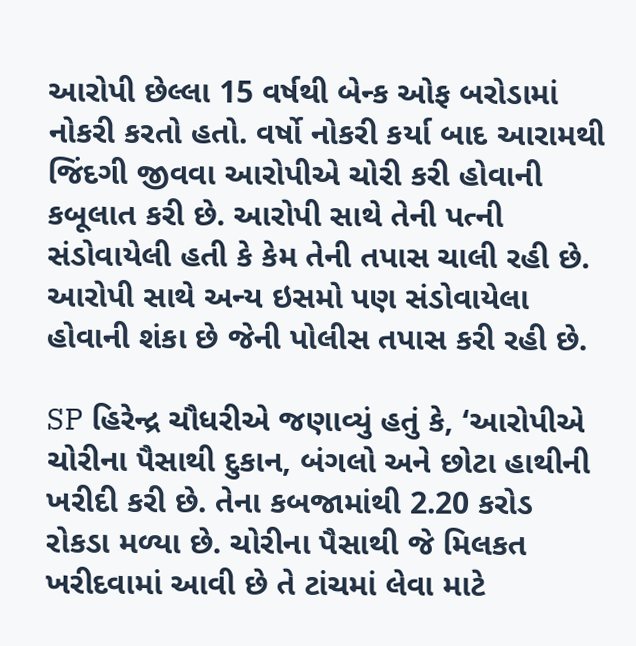આરોપી છેલ્લા 15 વર્ષથી બેન્ક ઓફ બરોડામાં નોકરી કરતો હતો. વર્ષો નોકરી કર્યા બાદ આરામથી જિંદગી જીવવા આરોપીએ ચોરી કરી હોવાની કબૂલાત કરી છે. આરોપી સાથે તેની પત્ની સંડોવાયેલી હતી કે કેમ તેની તપાસ ચાલી રહી છે. આરોપી સાથે અન્ય ઇસમો પણ સંડોવાયેલા હોવાની શંકા છે જેની પોલીસ તપાસ કરી રહી છે.

SP હિરેન્દ્ર ચૌધરીએ જણાવ્યું હતું કે, ‘આરોપીએ ચોરીના પૈસાથી દુકાન, બંગલો અને છોટા હાથીની ખરીદી કરી છે. તેના કબજામાંથી 2.20 કરોડ રોકડા મળ્યા છે. ચોરીના પૈસાથી જે મિલકત ખરીદવામાં આવી છે તે ટાંચમાં લેવા માટે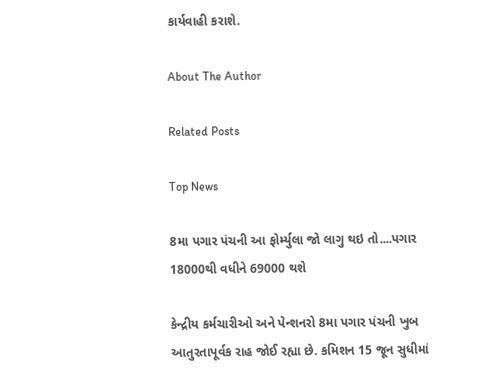કાર્યવાહી કરાશે.

About The Author

Related Posts

Top News

8મા પગાર પંચની આ ફોર્મ્યુલા જો લાગુ થઇ તો....પગાર 18000થી વધીને 69000 થશે

કેન્દ્રીય કર્મચારીઓ અને પેન્શનરો 8મા પગાર પંચની ખુબ આતુરતાપૂર્વક રાહ જોઈ રહ્યા છે. કમિશન 15 જૂન સુધીમાં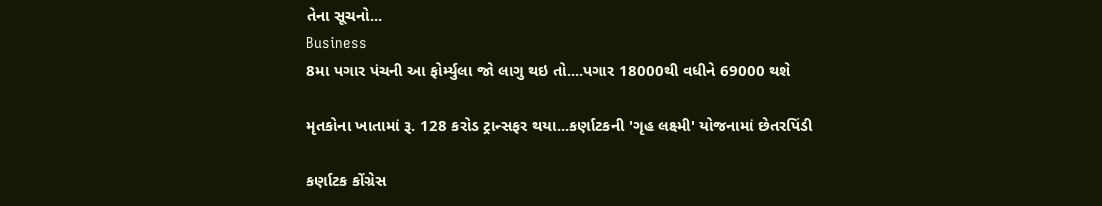તેના સૂચનો...
Business
8મા પગાર પંચની આ ફોર્મ્યુલા જો લાગુ થઇ તો....પગાર 18000થી વધીને 69000 થશે

મૃતકોના ખાતામાં રૂ. 128 કરોડ ટ્રાન્સફર થયા...કર્ણાટકની 'ગૃહ લક્ષ્મી' યોજનામાં છેતરપિંડી

કર્ણાટક કોંગ્રેસ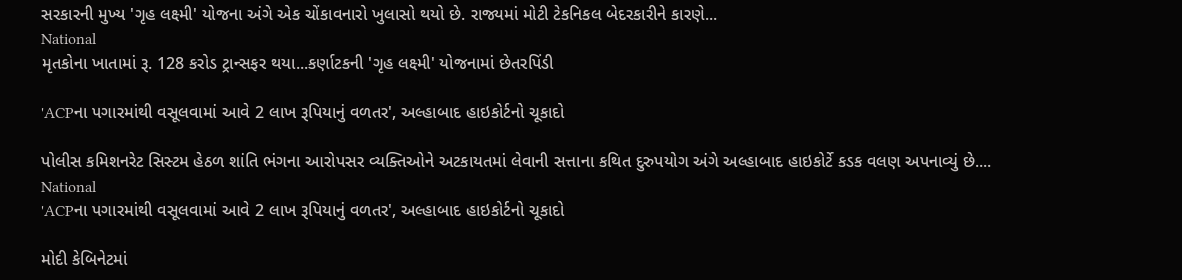સરકારની મુખ્ય 'ગૃહ લક્ષ્મી' યોજના અંગે એક ચોંકાવનારો ખુલાસો થયો છે. રાજ્યમાં મોટી ટેકનિકલ બેદરકારીને કારણે...
National
મૃતકોના ખાતામાં રૂ. 128 કરોડ ટ્રાન્સફર થયા...કર્ણાટકની 'ગૃહ લક્ષ્મી' યોજનામાં છેતરપિંડી

'ACPના પગારમાંથી વસૂલવામાં આવે 2 લાખ રૂપિયાનું વળતર', અલ્હાબાદ હાઇકોર્ટનો ચૂકાદો

પોલીસ કમિશનરેટ સિસ્ટમ હેઠળ શાંતિ ભંગના આરોપસર વ્યક્તિઓને અટકાયતમાં લેવાની સત્તાના કથિત દુરુપયોગ અંગે અલ્હાબાદ હાઇકોર્ટે કડક વલણ અપનાવ્યું છે....
National
'ACPના પગારમાંથી વસૂલવામાં આવે 2 લાખ રૂપિયાનું વળતર', અલ્હાબાદ હાઇકોર્ટનો ચૂકાદો

મોદી કેબિનેટમાં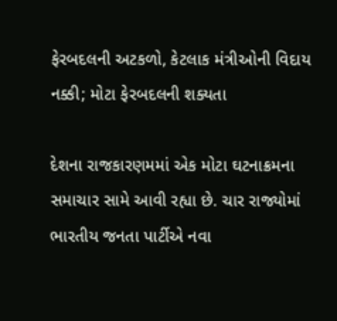ફેરબદલની અટકળો, કેટલાક મંત્રીઓની વિદાય નક્કી; મોટા ફેરબદલની શક્યતા

દેશના રાજકારણમમાં એક મોટા ઘટનાક્રમના સમાચાર સામે આવી રહ્યા છે. ચાર રાજ્યોમાં ભારતીય જનતા પાર્ટીએ નવા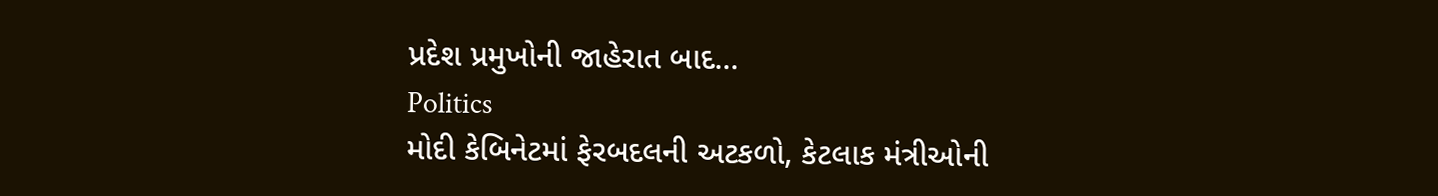પ્રદેશ પ્રમુખોની જાહેરાત બાદ...
Politics
મોદી કેબિનેટમાં ફેરબદલની અટકળો, કેટલાક મંત્રીઓની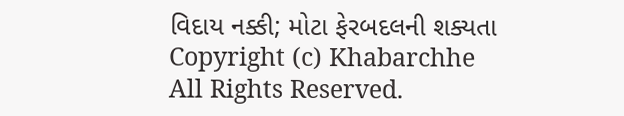વિદાય નક્કી; મોટા ફેરબદલની શક્યતા
Copyright (c) Khabarchhe All Rights Reserved.